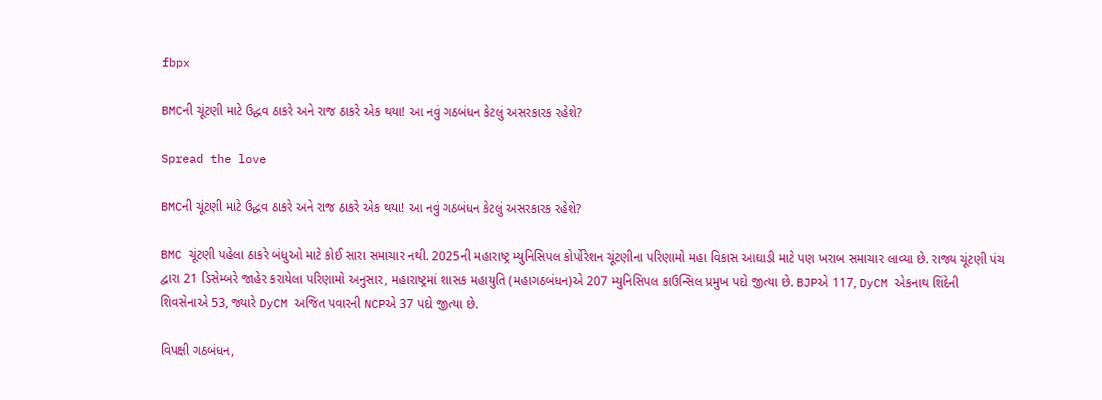fbpx

BMCની ચૂંટણી માટે ઉદ્ધવ ઠાકરે અને રાજ ઠાકરે એક થયા! આ નવું ગઠબંધન કેટલું અસરકારક રહેશે?

Spread the love

BMCની ચૂંટણી માટે ઉદ્ધવ ઠાકરે અને રાજ ઠાકરે એક થયા! આ નવું ગઠબંધન કેટલું અસરકારક રહેશે?

BMC ચૂંટણી પહેલા ઠાકરે બંધુઓ માટે કોઈ સારા સમાચાર નથી. 2025ની મહારાષ્ટ્ર મ્યુનિસિપલ કોર્પોરેશન ચૂંટણીના પરિણામો મહા વિકાસ આઘાડી માટે પણ ખરાબ સમાચાર લાવ્યા છે. રાજ્ય ચૂંટણી પંચ દ્વારા 21 ડિસેમ્બરે જાહેર કરાયેલા પરિણામો અનુસાર, મહારાષ્ટ્રમાં શાસક મહાયુતિ (મહાગઠબંધન)એ 207 મ્યુનિસિપલ કાઉન્સિલ પ્રમુખ પદો જીત્યા છે. BJPએ 117, DyCM એકનાથ શિંદેની શિવસેનાએ 53, જ્યારે DyCM અજિત પવારની NCPએ 37 પદો જીત્યા છે.

વિપક્ષી ગઠબંધન,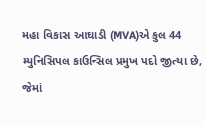મહા વિકાસ આઘાડી (MVA)એ કુલ 44 મ્યુનિસિપલ કાઉન્સિલ પ્રમુખ પદો જીત્યા છે, જેમાં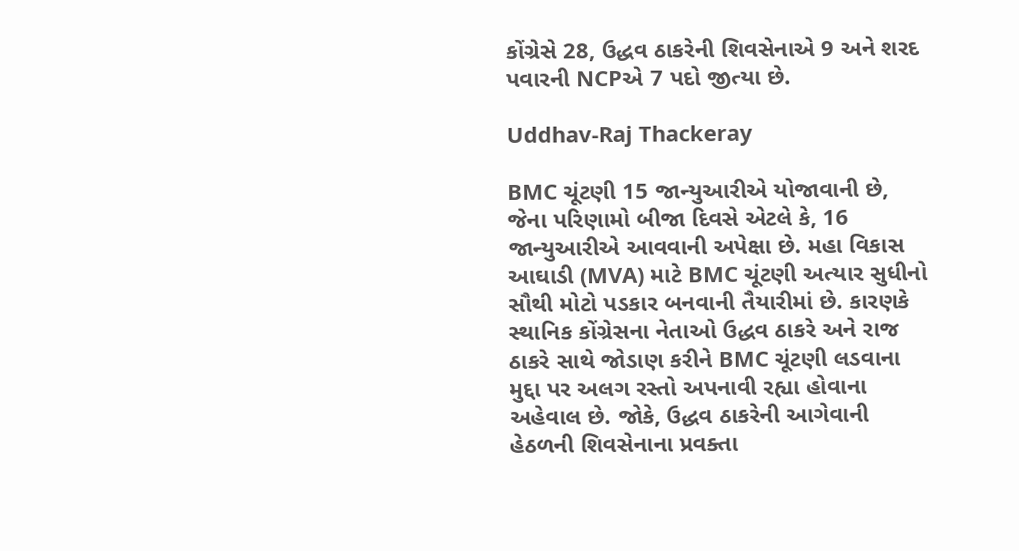કોંગ્રેસે 28, ઉદ્ધવ ઠાકરેની શિવસેનાએ 9 અને શરદ પવારની NCPએ 7 પદો જીત્યા છે.

Uddhav-Raj Thackeray

BMC ચૂંટણી 15 જાન્યુઆરીએ યોજાવાની છે, જેના પરિણામો બીજા દિવસે એટલે કે, 16 જાન્યુઆરીએ આવવાની અપેક્ષા છે. મહા વિકાસ આઘાડી (MVA) માટે BMC ચૂંટણી અત્યાર સુધીનો સૌથી મોટો પડકાર બનવાની તૈયારીમાં છે. કારણકે સ્થાનિક કોંગ્રેસના નેતાઓ ઉદ્ધવ ઠાકરે અને રાજ ઠાકરે સાથે જોડાણ કરીને BMC ચૂંટણી લડવાના મુદ્દા પર અલગ રસ્તો અપનાવી રહ્યા હોવાના અહેવાલ છે. જોકે, ઉદ્ધવ ઠાકરેની આગેવાની હેઠળની શિવસેનાના પ્રવક્તા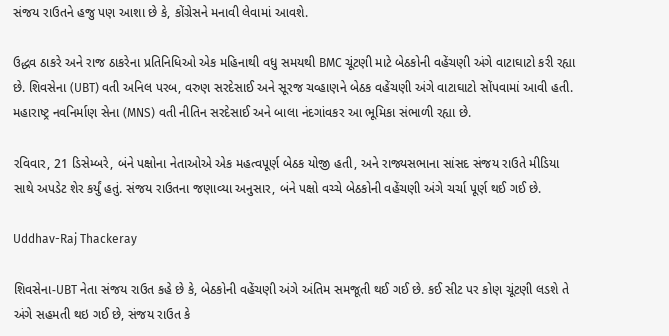સંજય રાઉતને હજુ પણ આશા છે કે, કોંગ્રેસને મનાવી લેવામાં આવશે.

ઉદ્ધવ ઠાકરે અને રાજ ઠાકરેના પ્રતિનિધિઓ એક મહિનાથી વધુ સમયથી BMC ચૂંટણી માટે બેઠકોની વહેંચણી અંગે વાટાઘાટો કરી રહ્યા છે. શિવસેના (UBT) વતી અનિલ પરબ, વરુણ સરદેસાઈ અને સૂરજ ચવ્હાણને બેઠક વહેંચણી અંગે વાટાઘાટો સોંપવામાં આવી હતી. મહારાષ્ટ્ર નવનિર્માણ સેના (MNS) વતી નીતિન સરદેસાઈ અને બાલા નંદગાંવકર આ ભૂમિકા સંભાળી રહ્યા છે.

રવિવાર, 21 ડિસેમ્બરે, બંને પક્ષોના નેતાઓએ એક મહત્વપૂર્ણ બેઠક યોજી હતી, અને રાજ્યસભાના સાંસદ સંજય રાઉતે મીડિયા સાથે અપડેટ શેર કર્યું હતું. સંજય રાઉતના જણાવ્યા અનુસાર, બંને પક્ષો વચ્ચે બેઠકોની વહેંચણી અંગે ચર્ચા પૂર્ણ થઈ ગઈ છે.

Uddhav-Raj Thackeray

શિવસેના-UBT નેતા સંજય રાઉત કહે છે કે, બેઠકોની વહેંચણી અંગે અંતિમ સમજૂતી થઈ ગઈ છે. કઈ સીટ પર કોણ ચૂંટણી લડશે તે અંગે સહમતી થઇ ગઈ છે, સંજય રાઉત કે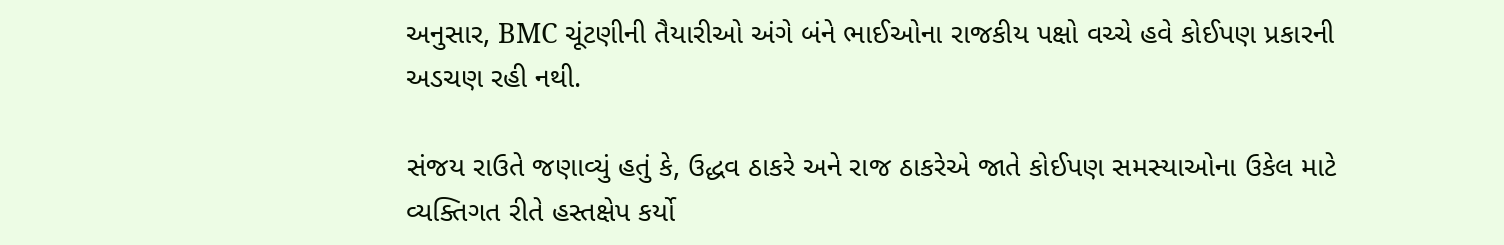અનુસાર, BMC ચૂંટણીની તૈયારીઓ અંગે બંને ભાઈઓના રાજકીય પક્ષો વચ્ચે હવે કોઈપણ પ્રકારની અડચણ રહી નથી.

સંજય રાઉતે જણાવ્યું હતું કે, ઉદ્ધવ ઠાકરે અને રાજ ઠાકરેએ જાતે કોઈપણ સમસ્યાઓના ઉકેલ માટે વ્યક્તિગત રીતે હસ્તક્ષેપ કર્યો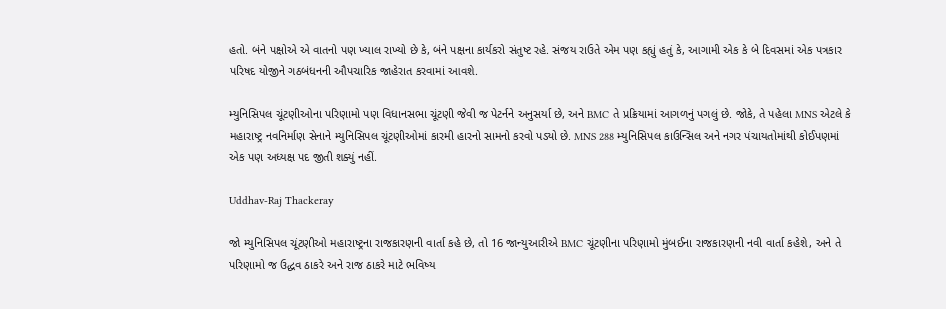હતો. બંને પક્ષોએ એ વાતનો પણ ખ્યાલ રાખ્યો છે કે, બંને પક્ષના કાર્યકરો સંતુષ્ટ રહે. સંજય રાઉતે એમ પણ કહ્યું હતું કે, આગામી એક કે બે દિવસમાં એક પત્રકાર પરિષદ યોજીને ગઠબંધનની ઔપચારિક જાહેરાત કરવામાં આવશે.

મ્યુનિસિપલ ચૂંટણીઓના પરિણામો પણ વિધાનસભા ચૂંટણી જેવી જ પેટર્નને અનુસર્યા છે, અને BMC તે પ્રક્રિયામાં આગળનું પગલું છે. જોકે, તે પહેલા MNS એટલે કે મહારાષ્ટ્ર નવનિર્માણ સેનાને મ્યુનિસિપલ ચૂંટણીઓમાં કારમી હારનો સામનો કરવો પડ્યો છે. MNS 288 મ્યુનિસિપલ કાઉન્સિલ અને નગર પંચાયતોમાંથી કોઈપણમાં એક પણ અધ્યક્ષ પદ જીતી શક્યું નહીં.

Uddhav-Raj Thackeray

જો મ્યુનિસિપલ ચૂંટણીઓ મહારાષ્ટ્રના રાજકારણની વાર્તા કહે છે, તો 16 જાન્યુઆરીએ BMC ચૂંટણીના પરિણામો મુંબઈના રાજકારણની નવી વાર્તા કહેશે, અને તે પરિણામો જ ઉદ્ધવ ઠાકરે અને રાજ ઠાકરે માટે ભવિષ્ય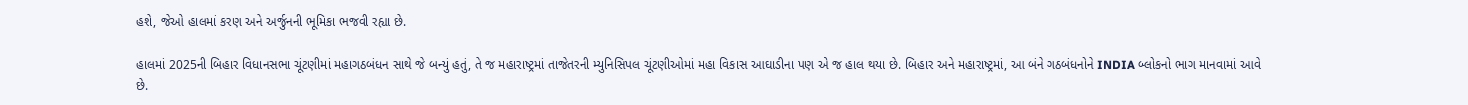હશે, જેઓ હાલમાં કરણ અને અર્જુનની ભૂમિકા ભજવી રહ્યા છે.

હાલમાં 2025ની બિહાર વિધાનસભા ચૂંટણીમાં મહાગઠબંધન સાથે જે બન્યું હતું, તે જ મહારાષ્ટ્રમાં તાજેતરની મ્યુનિસિપલ ચૂંટણીઓમાં મહા વિકાસ આઘાડીના પણ એ જ હાલ થયા છે. બિહાર અને મહારાષ્ટ્રમાં, આ બંને ગઠબંધનોને INDIA બ્લોકનો ભાગ માનવામાં આવે છે.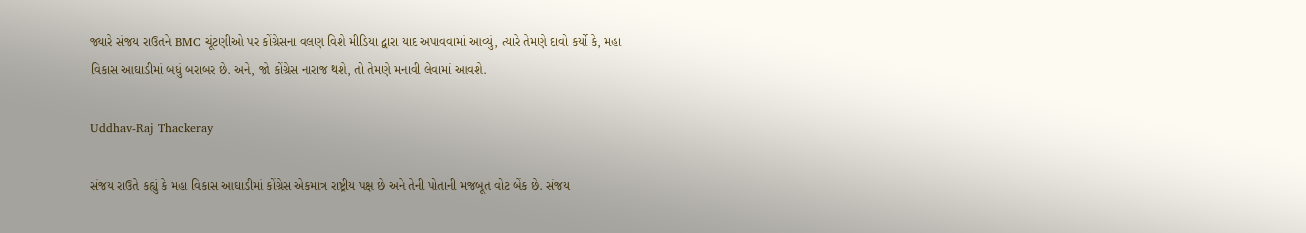જ્યારે સંજય રાઉતને BMC ચૂંટણીઓ પર કોંગ્રેસના વલણ વિશે મીડિયા દ્વારા યાદ અપાવવામાં આવ્યું, ત્યારે તેમણે દાવો કર્યો કે, મહા વિકાસ આઘાડીમાં બધું બરાબર છે. અને, જો કોંગ્રેસ નારાજ થશે, તો તેમણે મનાવી લેવામાં આવશે.

Uddhav-Raj Thackeray

સંજય રાઉતે કહ્યું કે મહા વિકાસ આઘાડીમાં કોંગ્રેસ એકમાત્ર રાષ્ટ્રીય પક્ષ છે અને તેની પોતાની મજબૂત વોટ બેંક છે. સંજય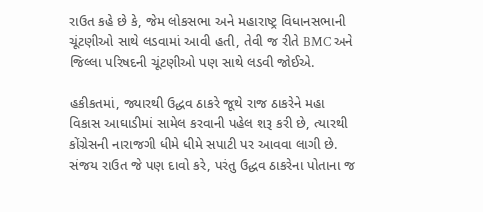રાઉત કહે છે કે, જેમ લોકસભા અને મહારાષ્ટ્ર વિધાનસભાની ચૂંટણીઓ સાથે લડવામાં આવી હતી, તેવી જ રીતે BMC અને જિલ્લા પરિષદની ચૂંટણીઓ પણ સાથે લડવી જોઈએ.

હકીકતમાં, જ્યારથી ઉદ્ધવ ઠાકરે જૂથે રાજ ઠાકરેને મહા વિકાસ આઘાડીમાં સામેલ કરવાની પહેલ શરૂ કરી છે, ત્યારથી કોંગ્રેસની નારાજગી ધીમે ધીમે સપાટી પર આવવા લાગી છે. સંજય રાઉત જે પણ દાવો કરે, પરંતુ ઉદ્ધવ ઠાકરેના પોતાના જ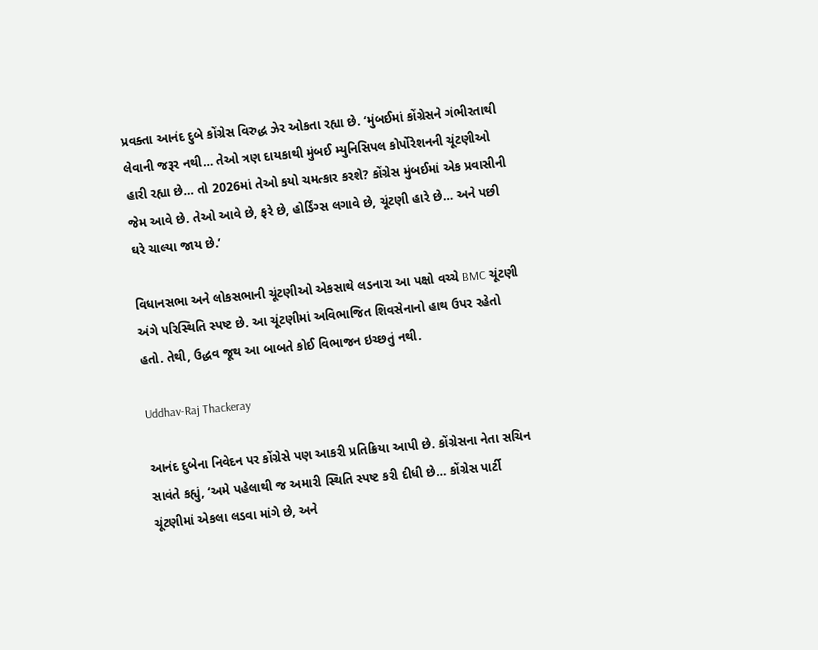પ્રવક્તા આનંદ દુબે કોંગ્રેસ વિરુદ્ધ ઝેર ઓકતા રહ્યા છે. ‘મુંબઈમાં કોંગ્રેસને ગંભીરતાથી લેવાની જરૂર નથી… તેઓ ત્રણ દાયકાથી મુંબઈ મ્યુનિસિપલ કોર્પોરેશનની ચૂંટણીઓ હારી રહ્યા છે… તો 2026માં તેઓ કયો ચમત્કાર કરશે? કોંગ્રેસ મુંબઈમાં એક પ્રવાસીની જેમ આવે છે. તેઓ આવે છે, ફરે છે, હોર્ડિંગ્સ લગાવે છે, ચૂંટણી હારે છે… અને પછી ઘરે ચાલ્યા જાય છે.’

વિધાનસભા અને લોકસભાની ચૂંટણીઓ એકસાથે લડનારા આ પક્ષો વચ્ચે BMC ચૂંટણી અંગે પરિસ્થિતિ સ્પષ્ટ છે. આ ચૂંટણીમાં અવિભાજિત શિવસેનાનો હાથ ઉપર રહેતો હતો. તેથી, ઉદ્ધવ જૂથ આ બાબતે કોઈ વિભાજન ઇચ્છતું નથી.

Uddhav-Raj Thackeray

આનંદ દુબેના નિવેદન પર કોંગ્રેસે પણ આકરી પ્રતિક્રિયા આપી છે. કોંગ્રેસના નેતા સચિન સાવંતે કહ્યું, ‘અમે પહેલાથી જ અમારી સ્થિતિ સ્પષ્ટ કરી દીધી છે… કોંગ્રેસ પાર્ટી ચૂંટણીમાં એકલા લડવા માંગે છે, અને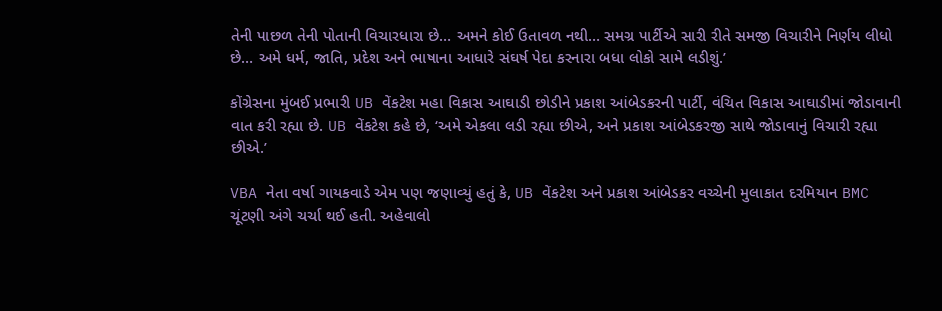તેની પાછળ તેની પોતાની વિચારધારા છે… અમને કોઈ ઉતાવળ નથી… સમગ્ર પાર્ટીએ સારી રીતે સમજી વિચારીને નિર્ણય લીધો છે… અમે ધર્મ, જાતિ, પ્રદેશ અને ભાષાના આધારે સંઘર્ષ પેદા કરનારા બધા લોકો સામે લડીશું.’

કોંગ્રેસના મુંબઈ પ્રભારી UB વેંકટેશ મહા વિકાસ આઘાડી છોડીને પ્રકાશ આંબેડકરની પાર્ટી, વંચિત વિકાસ આઘાડીમાં જોડાવાની વાત કરી રહ્યા છે. UB વેંકટેશ કહે છે, ‘અમે એકલા લડી રહ્યા છીએ, અને પ્રકાશ આંબેડકરજી સાથે જોડાવાનું વિચારી રહ્યા છીએ.’

VBA નેતા વર્ષા ગાયકવાડે એમ પણ જણાવ્યું હતું કે, UB વેંકટેશ અને પ્રકાશ આંબેડકર વચ્ચેની મુલાકાત દરમિયાન BMC ચૂંટણી અંગે ચર્ચા થઈ હતી. અહેવાલો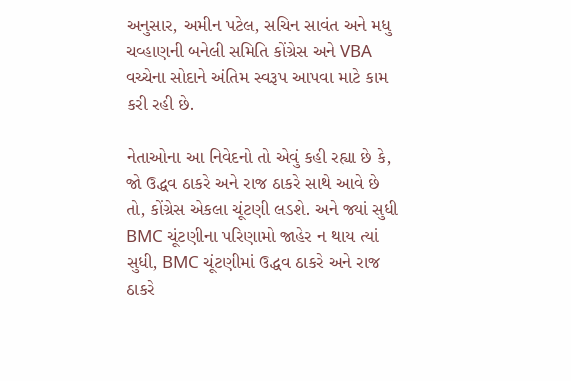અનુસાર, અમીન પટેલ, સચિન સાવંત અને મધુ ચવ્હાણની બનેલી સમિતિ કોંગ્રેસ અને VBA વચ્ચેના સોદાને અંતિમ સ્વરૂપ આપવા માટે કામ કરી રહી છે.

નેતાઓના આ નિવેદનો તો એવું કહી રહ્યા છે કે, જો ઉદ્ધવ ઠાકરે અને રાજ ઠાકરે સાથે આવે છે તો, કોંગ્રેસ એકલા ચૂંટણી લડશે. અને જ્યાં સુધી BMC ચૂંટણીના પરિણામો જાહેર ન થાય ત્યાં સુધી, BMC ચૂંટણીમાં ઉદ્ધવ ઠાકરે અને રાજ ઠાકરે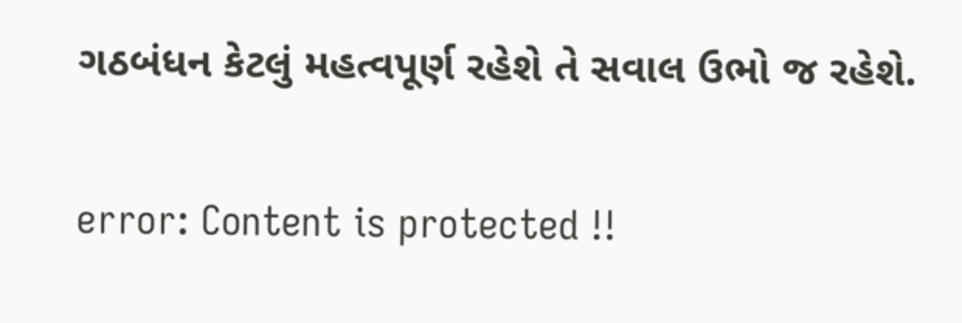ગઠબંધન કેટલું મહત્વપૂર્ણ રહેશે તે સવાલ ઉભો જ રહેશે.

error: Content is protected !!